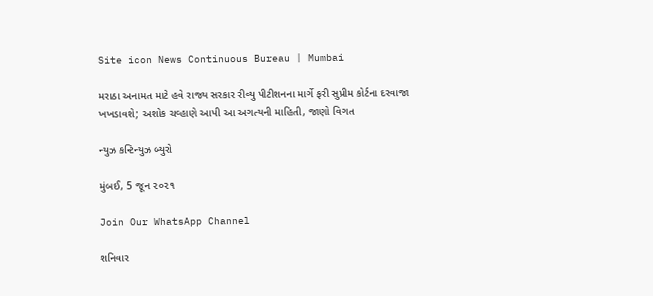Site icon News Continuous Bureau | Mumbai

મરાઠા અનામત માટે હવે રાજ્ય સરકાર રીવ્યુ પીટીશનના માર્ગે ફરી સુપ્રીમ કોર્ટના દરવાજા ખખડાવશે; અશોક ચવ્હાણે આપી આ અગત્યની માહિતી, જાણો વિગત

ન્યુઝ કન્ટિન્યુઝ બ્યુરો

મુંબઈ, 5 જૂન ૨૦૨૧

Join Our WhatsApp Channel

શનિવાર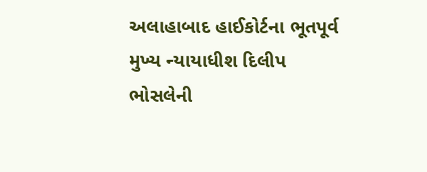અલાહાબાદ હાઈકોર્ટના ભૂતપૂર્વ મુખ્ય ન્યાયાધીશ દિલીપ ભોસલેની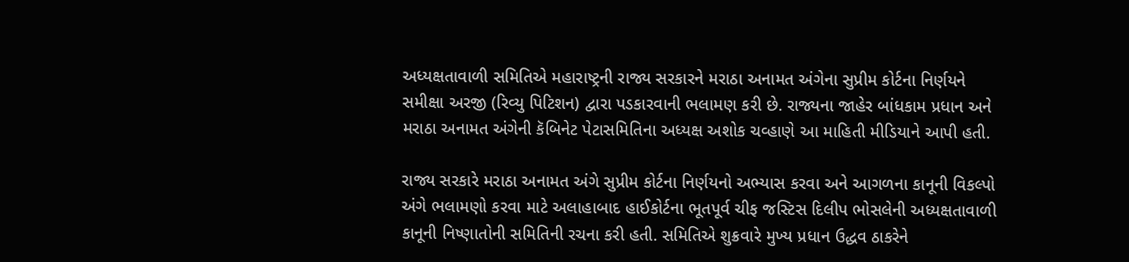અધ્યક્ષતાવાળી સમિતિએ મહારાષ્ટ્રની રાજ્ય સરકારને મરાઠા અનામત અંગેના સુપ્રીમ કોર્ટના નિર્ણયને સમીક્ષા અરજી (રિવ્યુ પિટિશન) દ્વારા પડકારવાની ભલામણ કરી છે. રાજ્યના જાહેર બાંધકામ પ્રધાન અને મરાઠા અનામત અંગેની કૅબિનેટ પેટાસમિતિના અધ્યક્ષ અશોક ચવ્હાણે આ માહિતી મીડિયાને આપી હતી.

રાજ્ય સરકારે મરાઠા અનામત અંગે સુપ્રીમ કોર્ટના નિર્ણયનો અભ્યાસ કરવા અને આગળના કાનૂની વિકલ્પો અંગે ભલામણો કરવા માટે અલાહાબાદ હાઈકોર્ટના ભૂતપૂર્વ ચીફ જસ્ટિસ દિલીપ ભોસલેની અધ્યક્ષતાવાળી કાનૂની નિષ્ણાતોની સમિતિની રચના કરી હતી. સમિતિએ શુક્રવારે મુખ્ય પ્રધાન ઉદ્ધવ ઠાકરેને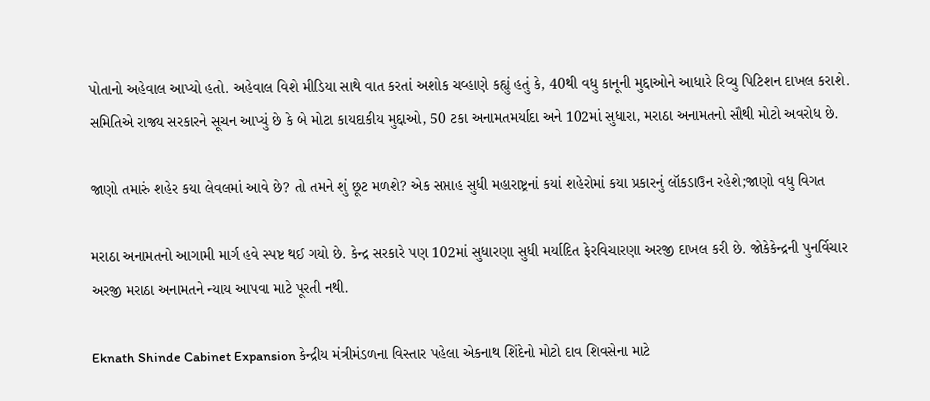પોતાનો અહેવાલ આપ્યો હતો. અહેવાલ વિશે મીડિયા સાથે વાત કરતાં અશોક ચવ્હાણે કહ્યું હતું કે, 40થી વધુ કાનૂની મુદ્દાઓને આધારે રિવ્યુ પિટિશન દાખલ કરાશે. સમિતિએ રાજ્ય સરકારને સૂચન આપ્યું છે કે બે મોટા કાયદાકીય મુદ્દાઓ, 50 ટકા અનામતમર્યાદા અને 102માં સુધારા, મરાઠા અનામતનો સૌથી મોટો અવરોધ છે.

જાણો તમારું શહેર કયા લેવલમાં આવે છે? તો તમને શું છૂટ મળશે? એક સપ્તાહ સુધી મહારાષ્ટ્રનાં કયાં શહેરોમાં કયા પ્રકારનું લૉકડાઉન રહેશે;જાણો વધુ વિગત

મરાઠા અનામતનો આગામી માર્ગ હવે સ્પષ્ટ થઈ ગયો છે. કેન્દ્ર સરકારે પણ 102માં સુધારણા સુધી મર્યાદિત ફેરવિચારણા અરજી દાખલ કરી છે. જોકેકેન્દ્રની પુનર્વિચાર અરજી મરાઠા અનામતને ન્યાય આપવા માટે પૂરતી નથી.

Eknath Shinde Cabinet Expansion કેન્દ્રીય મંત્રીમંડળના વિસ્તાર પહેલા એકનાથ શિંદેનો મોટો દાવ શિવસેના માટે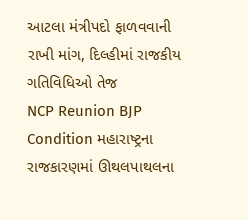આટલા મંત્રીપદો ફાળવવાની રાખી માંગ, દિલ્હીમાં રાજકીય ગતિવિધિઓ તેજ
NCP Reunion BJP Condition મહારાષ્ટ્રના રાજકારણમાં ઊથલપાથલના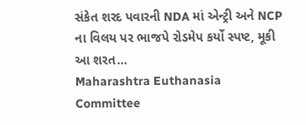સંકેત શરદ પવારની NDA માં એન્ટ્રી અને NCP ના વિલય પર ભાજપે રોડમેપ કર્યો સ્પષ્ટ, મૂકી આ શરત…
Maharashtra Euthanasia Committee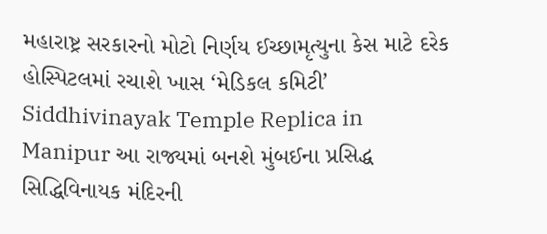મહારાષ્ટ્ર સરકારનો મોટો નિર્ણય ઈચ્છામૃત્યુના કેસ માટે દરેક હોસ્પિટલમાં રચાશે ખાસ ‘મેડિકલ કમિટી’
Siddhivinayak Temple Replica in Manipur આ રાજ્યમાં બનશે મુંબઈના પ્રસિદ્ધ સિદ્ધિવિનાયક મંદિરની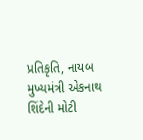પ્રતિકૃતિ, નાયબ મુખ્યમંત્રી એકનાથ શિંદેની મોટી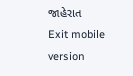જાહેરાત
Exit mobile version